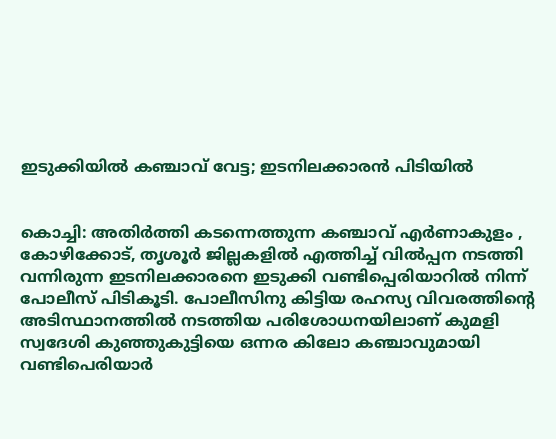ഇടുക്കിയില്‍ കഞ്ചാവ് വേട്ട; ഇടനിലക്കാരന്‍ പിടിയില്‍


കൊച്ചി: അതിര്‍ത്തി കടന്നെത്തുന്ന കഞ്ചാവ് എര്‍ണാകുളം , കോഴിക്കോട്, തൃശൂര്‍ ജില്ലകളില്‍ എത്തിച്ച്‌ വില്‍പ്പന നടത്തി വന്നിരുന്ന ഇടനിലക്കാരനെ ഇടുക്കി വണ്ടിപ്പെരിയാറില്‍ നിന്ന് പോലീസ് പിടികൂടി. പോലീസിനു കിട്ടിയ രഹസ്യ വിവരത്തിന്റെ അടിസ്ഥാനത്തില്‍ നടത്തിയ പരിശോധനയിലാണ് കുമളി സ്വദേശി കുഞ്ഞുകുട്ടിയെ ഒന്നര കിലോ കഞ്ചാവുമായി വണ്ടിപെരിയാര്‍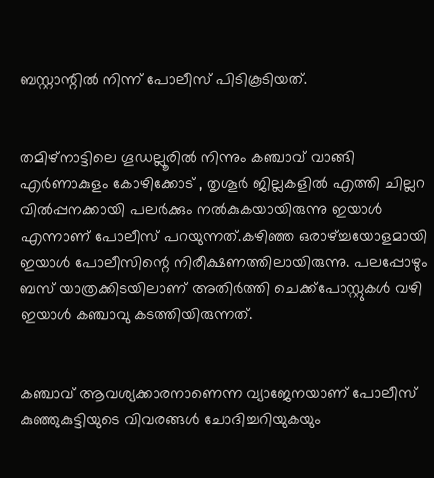ബസ്റ്റാന്റില്‍ നിന്ന് പോലീസ് പിടികൂടിയത്.


തമിഴ്‌നാട്ടിലെ ഗൂഡല്ലൂരില്‍ നിന്നും കഞ്ചാവ് വാങ്ങി എര്‍ണാകുളം കോഴിക്കോട് , തൃശൂര്‍ ജില്ലകളില്‍ എത്തി ചില്ലറ വില്‍പ്പനക്കായി പലര്‍ക്കും നല്‍കുകയായിരുന്നു ഇയാള്‍ എന്നാണ് പോലീസ് പറയുന്നത്.കഴിഞ്ഞ ഒരാഴ്ച്ചയോളമായി ഇയാള്‍ പോലീസിന്റെ നിരീക്ഷണത്തിലായിരുന്നു. പലപ്പോഴും ബസ് യാത്രക്കിടയിലാണ് അതിര്‍ത്തി ചെക്ക്‌പോസ്റ്റുകള്‍ വഴി ഇയാള്‍ കഞ്ചാവു കടത്തിയിരുന്നത്.


കഞ്ചാവ് ആവശ്യക്കാരനാണെന്ന വ്യാജേനയാണ് പോലീസ് കുഞ്ഞുകുട്ടിയുടെ വിവരങ്ങള്‍ ചോദിച്ചറിയുകയും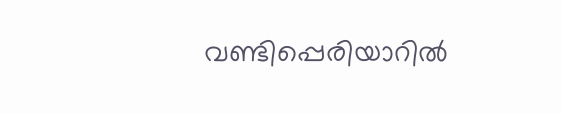വണ്ടിപ്പെരിയാറില്‍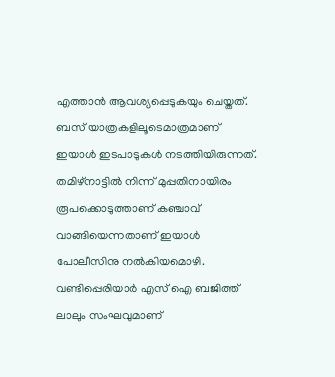എത്താന്‍ ആവശ്യപ്പെടുകയും ചെയ്തത്. ബസ് യാത്രകളിലൂടെമാത്രമാണ് ഇയാള്‍ ഇടപാടുകള്‍ നടത്തിയിരുന്നത്. തമിഴ്‌നാട്ടില്‍ നിന്ന് മുപ്പതിനായിരം രൂപക്കൊടുത്താണ് കഞ്ചാവ് വാങ്ങിയെന്നതാണ് ഇയാള്‍ പോലീസിനു നല്‍കിയമൊഴി. വണ്ടിപ്പെരിയാര്‍ എസ് ഐ ബജിത്ത് ലാലും സംഘവുമാണ്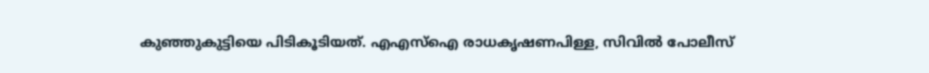കുഞ്ഞുകുട്ടിയെ പിടികൂടിയത്. എഎസ്‌ഐ രാധകൃഷണപിള്ള, സിവില്‍ പോലീസ്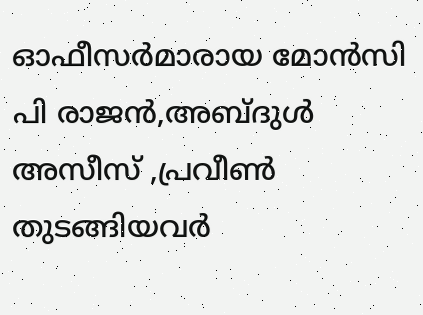ഓഫീസര്‍മാരായ മോന്‍സി പി രാജന്‍,അബ്ദുള്‍ അസീസ് ,പ്രവീണ്‍ തുടങ്ങിയവര്‍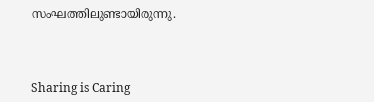സംഘത്തിലുണ്ടായിരുന്നു.



Sharing is Caring